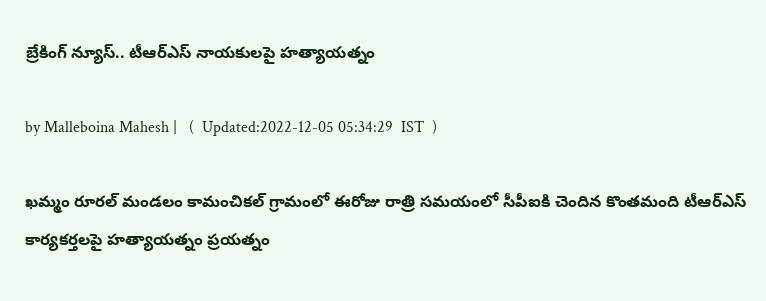బ్రేకింగ్ న్యూస్.. టీఆర్ఎస్ నాయకులపై హత్యాయత్నం

by Malleboina Mahesh |   (  Updated:2022-12-05 05:34:29  IST  )

ఖమ్మం రూరల్ మండలం కామంచికల్ గ్రామంలో ఈరోజు రాత్రి సమయంలో సీపీఐకి చెందిన కొంతమంది టీఆర్ఎస్ కార్యకర్తలపై హత్యాయత్నం ప్రయత్నం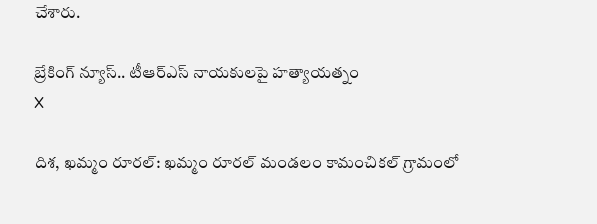చేశారు.

బ్రేకింగ్ న్యూస్.. టీఆర్ఎస్ నాయకులపై హత్యాయత్నం
X

దిశ, ఖమ్మం రూరల్: ఖమ్మం రూరల్ మండలం కామంచికల్ గ్రామంలో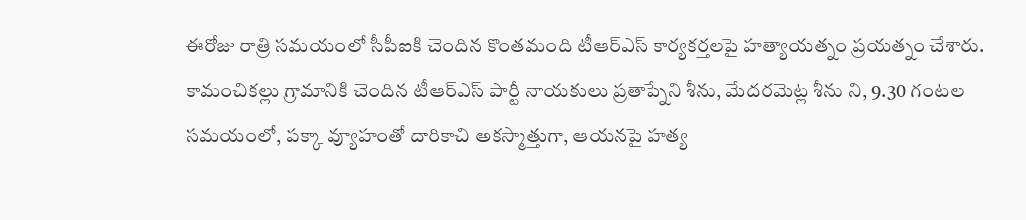ఈరోజు రాత్రి సమయంలో సీపీఐకి చెందిన కొంతమంది టీఆర్ఎస్ కార్యకర్తలపై హత్యాయత్నం ప్రయత్నం చేశారు. కామంచికల్లు గ్రామానికి చెందిన టీఆర్ఎస్ పార్టీ నాయకులు ప్రతాప్నేని శీను, మేదరమెట్ల శీను ని, 9.30 గంటల సమయంలో, పక్కా వ్యూహంతో దారికాచి అకస్మాత్తుగా, ఆయనపై హత్య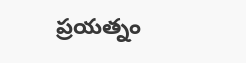ప్రయత్నం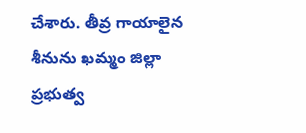చేశారు. తీవ్ర గాయాలైన శీనును ఖమ్మం జిల్లా ప్రభుత్వ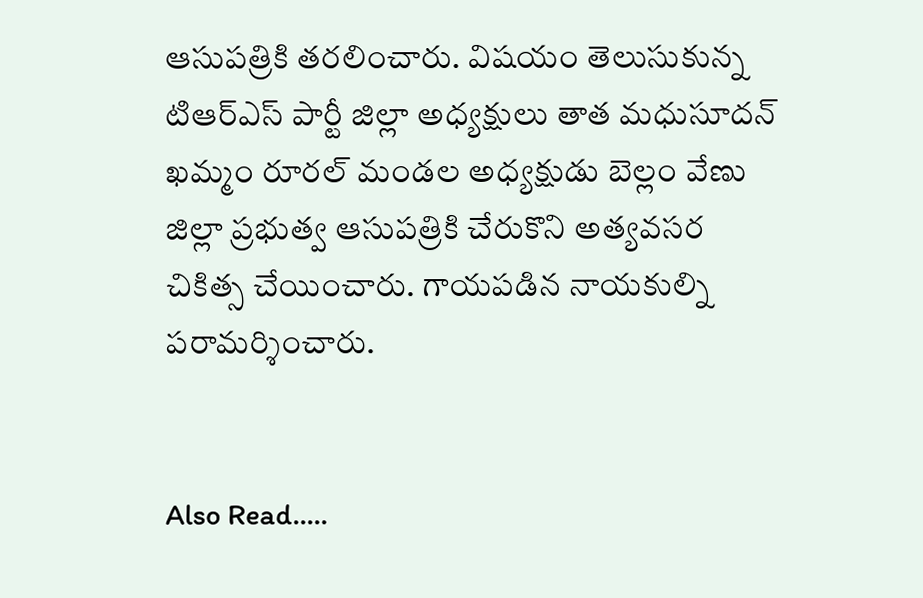ఆసుపత్రికి తరలించారు. విషయం తెలుసుకున్న టిఆర్ఎస్ పార్టీ జిల్లా అధ్యక్షులు తాత మధుసూదన్ ఖమ్మం రూరల్ మండల అధ్యక్షుడు బెల్లం వేణు జిల్లా ప్రభుత్వ ఆసుపత్రికి చేరుకొని అత్యవసర చికిత్స చేయించారు. గాయపడిన నాయకుల్ని పరామర్శించారు.


Also Read.....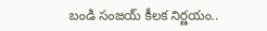బండి సంజయ్ కీలక నిర్ణయం..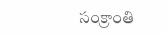సంక్రాంతి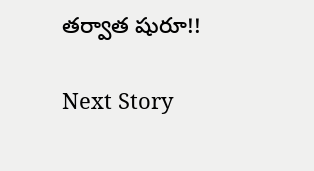తర్వాత షురూ!!

Next Story